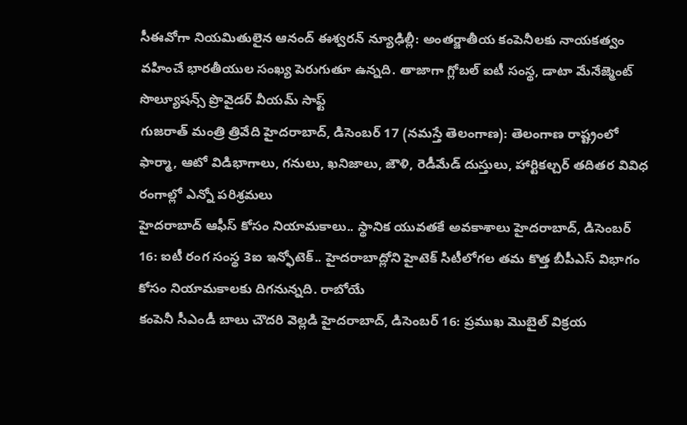సీఈవోగా నియమితులైన ఆనంద్ ఈశ్వరన్ న్యూఢిల్లీ: అంతర్జాతీయ కంపెనీలకు నాయకత్వం వహించే భారతీయుల సంఖ్య పెరుగుతూ ఉన్నది. తాజాగా గ్లోబల్ ఐటీ సంస్థ, డాటా మేనేజ్మెంట్ సొల్యూషన్స్ ప్రొవైడర్ వీయమ్ సాఫ్ట్
గుజరాత్ మంత్రి త్రివేది హైదరాబాద్, డిసెంబర్ 17 (నమస్తే తెలంగాణ): తెలంగాణ రాష్ట్రంలో ఫార్మా, ఆటో విడిభాగాలు, గనులు, ఖనిజాలు, జౌళి, రెడీమేడ్ దుస్తులు, హార్టికల్చర్ తదితర వివిధ రంగాల్లో ఎన్నో పరిశ్రమలు
హైదరాబాద్ ఆఫీస్ కోసం నియామకాలు.. స్థానిక యువతకే అవకాశాలు హైదరాబాద్, డిసెంబర్ 16: ఐటీ రంగ సంస్థ 3ఐ ఇన్ఫోటెక్.. హైదరాబాద్లోని హైటెక్ సిటీలోగల తమ కొత్త బీపీఎస్ విభాగం కోసం నియామకాలకు దిగనున్నది. రాబోయే
కంపెనీ సీఎండీ బాలు చౌదరి వెల్లడి హైదరాబాద్, డిసెంబర్ 16: ప్రముఖ మొబైల్ విక్రయ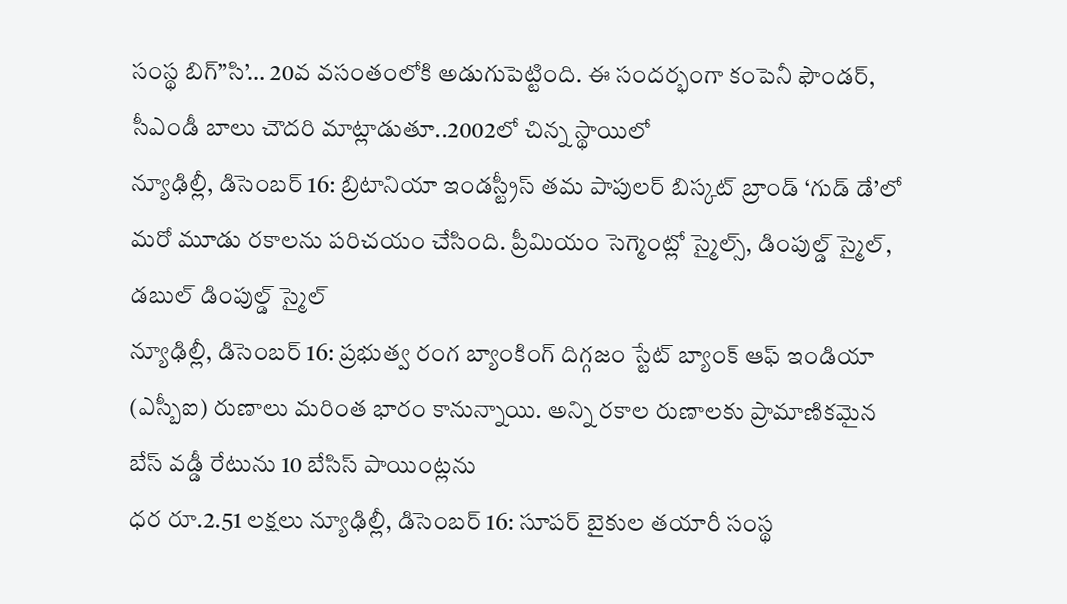సంస్థ బిగ్”సి’… 20వ వసంతంలోకి అడుగుపెట్టింది. ఈ సందర్భంగా కంపెనీ ఫౌండర్, సీఎండీ బాలు చౌదరి మాట్లాడుతూ..2002లో చిన్న స్థాయిలో
న్యూఢిల్లీ, డిసెంబర్ 16: బ్రిటానియా ఇండస్ట్రీస్ తమ పాపులర్ బిస్కట్ బ్రాండ్ ‘గుడ్ డే’లో మరో మూడు రకాలను పరిచయం చేసింది. ప్రీమియం సెగ్మెంట్లో స్మైల్స్, డింపుల్డ్ స్మైల్, డబుల్ డింపుల్డ్ స్మైల్
న్యూఢిల్లీ, డిసెంబర్ 16: ప్రభుత్వ రంగ బ్యాంకింగ్ దిగ్గజం స్టేట్ బ్యాంక్ ఆఫ్ ఇండియా (ఎస్బీఐ) రుణాలు మరింత భారం కానున్నాయి. అన్ని రకాల రుణాలకు ప్రామాణికమైన బేస్ వడ్డీ రేటును 10 బేసిస్ పాయింట్లను
ధర రూ.2.51 లక్షలు న్యూఢిల్లీ, డిసెంబర్ 16: సూపర్ బైకుల తయారీ సంస్థ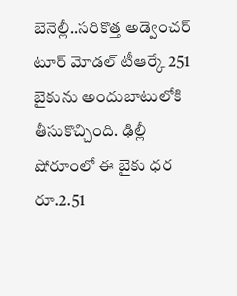బెనెల్లీ..సరికొత్త అడ్వెంచర్ టూర్ మోడల్ టీఆర్కే 251 బైకును అందుబాటులోకి తీసుకొచ్చింది. ఢిల్లీ షోరూంలో ఈ బైకు ధర రూ.2.51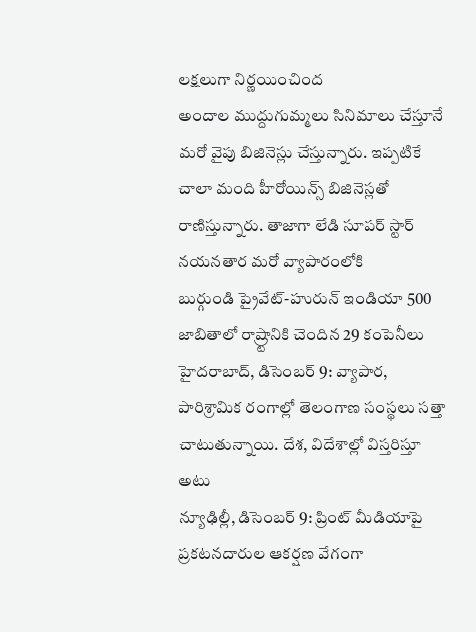లక్షలుగా నిర్ణయించింద
అందాల ముద్దుగుమ్మలు సినిమాలు చేస్తూనే మరో వైపు బిజినెస్లు చేస్తున్నారు. ఇప్పటికే చాలా మంది హీరోయిన్స్ బిజినెస్లతో రాణిస్తున్నారు. తాజాగా లేడి సూపర్ స్టార్ నయనతార మరో వ్యాపారంలోకి
బుర్గుండి ప్రైవేట్-హురున్ ఇండియా 500 జాబితాలో రాష్ర్టానికి చెందిన 29 కంపెనీలు హైదరాబాద్, డిసెంబర్ 9: వ్యాపార, పారిశ్రామిక రంగాల్లో తెలంగాణ సంస్థలు సత్తా చాటుతున్నాయి. దేశ, విదేశాల్లో విస్తరిస్తూ అటు
న్యూఢిల్లీ, డిసెంబర్ 9: ప్రింట్ మీడియాపై ప్రకటనదారుల ఆకర్షణ వేగంగా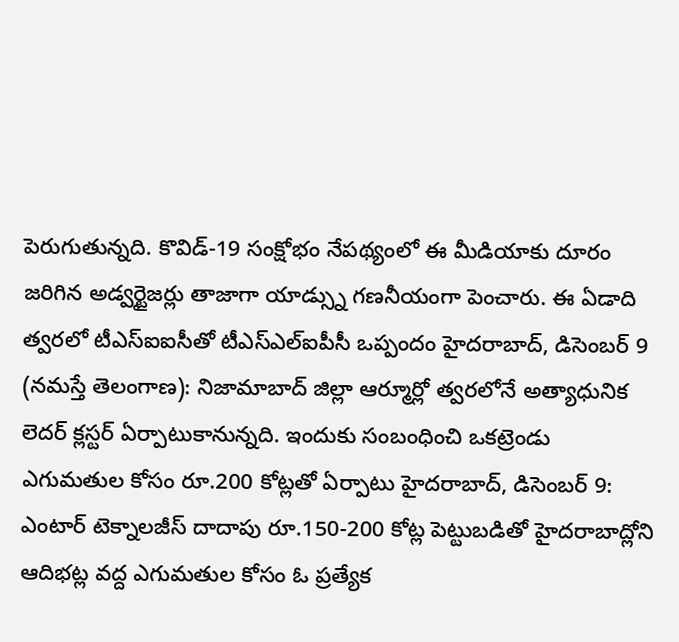పెరుగుతున్నది. కొవిడ్-19 సంక్షోభం నేపథ్యంలో ఈ మీడియాకు దూరం జరిగిన అడ్వర్టైజర్లు తాజాగా యాడ్స్ను గణనీయంగా పెంచారు. ఈ ఏడాది
త్వరలో టీఎస్ఐఐసీతో టీఎస్ఎల్ఐపీసీ ఒప్పందం హైదరాబాద్, డిసెంబర్ 9 (నమస్తే తెలంగాణ): నిజామాబాద్ జిల్లా ఆర్మూర్లో త్వరలోనే అత్యాధునిక లెదర్ క్లస్టర్ ఏర్పాటుకానున్నది. ఇందుకు సంబంధించి ఒకట్రెండు
ఎగుమతుల కోసం రూ.200 కోట్లతో ఏర్పాటు హైదరాబాద్, డిసెంబర్ 9: ఎంటార్ టెక్నాలజీస్ దాదాపు రూ.150-200 కోట్ల పెట్టుబడితో హైదరాబాద్లోని ఆదిభట్ల వద్ద ఎగుమతుల కోసం ఓ ప్రత్యేక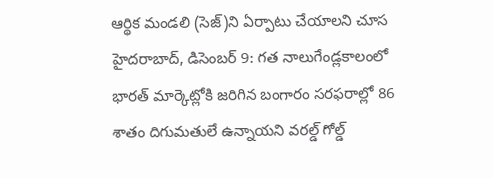ఆర్థిక మండలి (సెజ్)ని ఏర్పాటు చేయాలని చూస
హైదరాబాద్, డిసెంబర్ 9: గత నాలుగేండ్లకాలంలో భారత్ మార్కెట్లోకి జరిగిన బంగారం సరఫరాల్లో 86 శాతం దిగుమతులే ఉన్నాయని వరల్డ్ గోల్డ్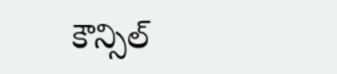కౌన్సిల్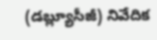(డబ్ల్యూసీజీ) నివేదిక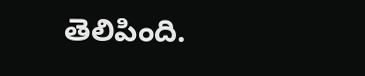తెలిపింది.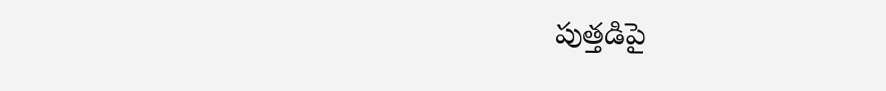పుత్తడిపై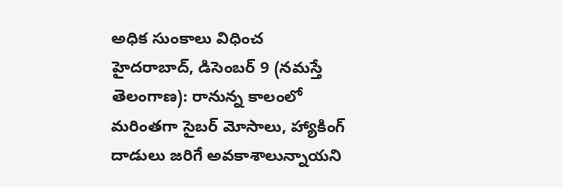అధిక సుంకాలు విధించ
హైదరాబాద్, డిసెంబర్ 9 (నమస్తే తెలంగాణ): రానున్న కాలంలో మరింతగా సైబర్ మోసాలు, హ్యాకింగ్ దాడులు జరిగే అవకాశాలున్నాయని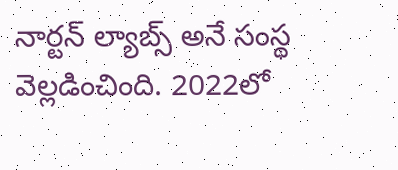నార్టన్ ల్యాబ్స్ అనే సంస్థ వెల్లడించింది. 2022లో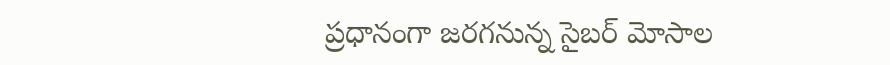ప్రధానంగా జరగనున్న సైబర్ మోసాల